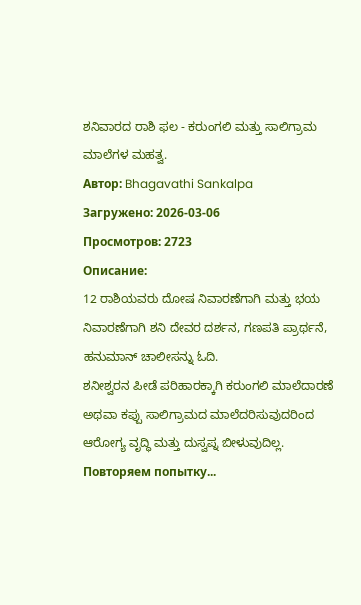ಶನಿವಾರದ ರಾಶಿ ಫಲ - ಕರುಂಗಲಿ ಮತ್ತು ಸಾಲಿಗ್ರಾಮ ಮಾಲೆಗಳ ಮಹತ್ವ.
Автор: Bhagavathi Sankalpa
Загружено: 2026-03-06
Просмотров: 2723
Описание:
12 ರಾಶಿಯವರು ದೋಷ ನಿವಾರಣೆಗಾಗಿ ಮತ್ತು ಭಯ ನಿವಾರಣೆಗಾಗಿ ಶನಿ ದೇವರ ದರ್ಶನ, ಗಣಪತಿ ಪ್ರಾರ್ಥನೆ, ಹನುಮಾನ್ ಚಾಲೀಸನ್ನು ಓದಿ.
ಶನೀಶ್ವರನ ಪೀಡೆ ಪರಿಹಾರಕ್ಕಾಗಿ ಕರುಂಗಲಿ ಮಾಲೆದಾರಣೆ ಅಥವಾ ಕಪ್ಪು ಸಾಲಿಗ್ರಾಮದ ಮಾಲೆದರಿಸುವುದರಿಂದ ಆರೋಗ್ಯ ವೃದ್ಧಿ ಮತ್ತು ದುಸ್ವಪ್ನ ಬೀಳುವುದಿಲ್ಲ.
Повторяем попытку...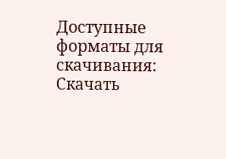Доступные форматы для скачивания:
Скачать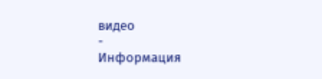видео
-
Информация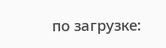по загрузке: